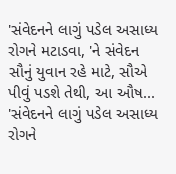'સંવેદનને લાગું પડેલ અસાધ્ય રોગને મટાડવા, 'ને સંવેદન સૌનું યુવાન રહે માટે, સૌએ પીવું પડશે તેથી, આ ઔષ... 'સંવેદનને લાગું પડેલ અસાધ્ય રોગને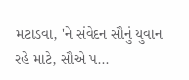મટાડવા, 'ને સંવેદન સૌનું યુવાન રહે માટે, સૌએ પ...